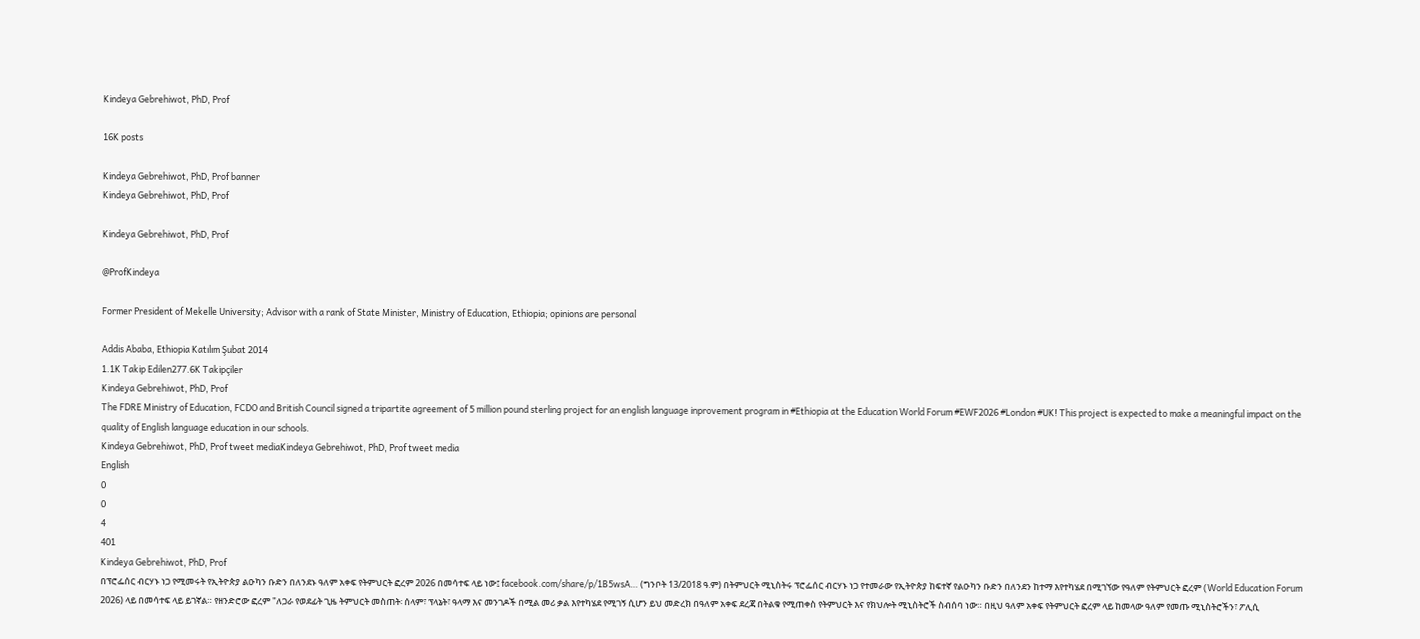Kindeya Gebrehiwot, PhD, Prof

16K posts

Kindeya Gebrehiwot, PhD, Prof banner
Kindeya Gebrehiwot, PhD, Prof

Kindeya Gebrehiwot, PhD, Prof

@ProfKindeya

Former President of Mekelle University; Advisor with a rank of State Minister, Ministry of Education, Ethiopia; opinions are personal

Addis Ababa, Ethiopia Katılım Şubat 2014
1.1K Takip Edilen277.6K Takipçiler
Kindeya Gebrehiwot, PhD, Prof
The FDRE Ministry of Education, FCDO and British Council signed a tripartite agreement of 5 million pound sterling project for an english language inprovement program in #Ethiopia at the Education World Forum #EWF2026 #London #UK! This project is expected to make a meaningful impact on the quality of English language education in our schools.
Kindeya Gebrehiwot, PhD, Prof tweet mediaKindeya Gebrehiwot, PhD, Prof tweet media
English
0
0
4
401
Kindeya Gebrehiwot, PhD, Prof
በፕሮፌሰር ብርሃኑ ነጋ የሚመሩት የኢትዮጵያ ልዑካን ቡድን በለንደኑ ዓለም አቀፍ የትምህርት ፎረም 2026 በመሳተፍ ላይ ነው፤ facebook.com/share/p/1B5wsA… (ግንቦት 13/2018 ዓ.ም) በትምህርት ሚኒስትሩ ፕሮፌሰር ብርሃኑ ነጋ የተመራው የኢትዮጵያ ከፍተኛ የልዑካን ቡድን በለንደን ከተማ እየተካሄደ በሚገኘው የዓለም የትምህርት ፎረም (World Education Forum 2026) ላይ በመሳተፍ ላይ ይገኛል። የዘንድሮው ፎረም "ለጋራ የወደፊት ጊዜ ትምህርት መስጠት፡ ሰላም፣ ፕላኔት፣ ዓላማ እና መንገዶች በሚል መሪ ቃል እየተካሄደ የሚገኝ ሲሆን ይህ መድረክ በዓለም አቀፍ ደረጃ በትልቁ የሚጠቀስ የትምህርት እና የክህሎት ሚኒስትሮች ስብሰባ ነው። በዚህ ዓለም አቀፍ የትምህርት ፎረም ላይ ከመላው ዓለም የመጡ ሚኒስትሮችን፣ ፖሊሲ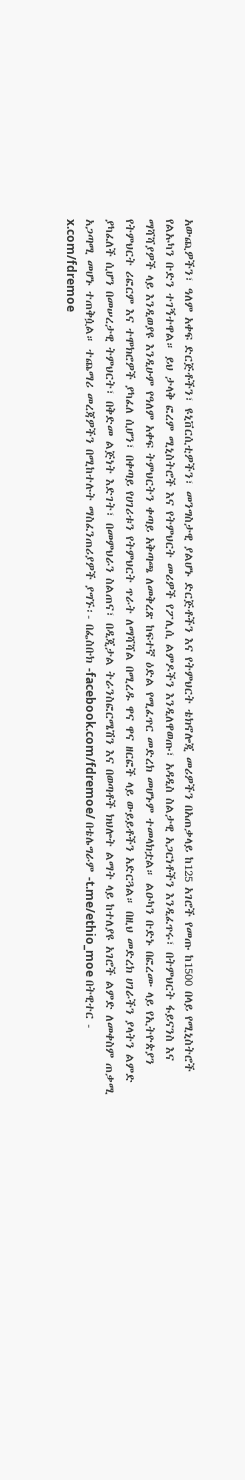አውጪዎችን፣ ዓለም አቀፍ ድርጅቶችን፣ ዩኒቨርሲቲዎችን፣ መንግስታዊ ያልሆኑ ድርጅቶችን እና የትምህርት ቴክኖሎጂ መሪዎችን በአጠቃላይ ከ125 አገሮች የመጡ ከ1500 በላይ የሚኒስትሮች የልኡካን ቡድን ተገኝተዋል። ይህ ታላቅ ፎረም ሚኒስትሮች እና የትምህርት መሪዎች የፖሊሲ ልምዶችን እንዲለዋወጡ፣ አዳዲስ ስልታዊ አጋርነቶችን እንዲፈጥሩ፣ በትምህርት ፋይናንስ እና ማሻሻያዎች ላይ እንዲወያዩ እንዲሁም የዓለም አቀፍ ትምህርትን ቀጣይ አቅጣጫ ለመቅረጽ ከፍተኛ ዕድል የሚፈጥር መድረክ መሆኑም ተመላክቷል። ልዑካን ቡድኑ በፎረሙ ላይ የኢትዮጵያን የትምህርት ሪፎርም እና ተሞክሮዎች ያካፈለ ሲሆን፣ በቀጣይ የሀገሪቱን የትምህርት ጥራት ለማሻሻል በሚረዱ ዋና ዋና ዘርፎች ላይ ውይይቶችን አድርጓል። በዚህ መድረክ ሀገራችን ያላትን ልምድ ያካፈለች ሲሆን በመሠረታዊ ትምህርት፣ በቅድመ ልጅነት እድገት፣ በመምህራን ስልጠና፣ በዲጂታል ትራንስፎርሜሽን እና በወጣቶች ክህሎት ልማት ላይ ከተለያዩ አገሮች ልምድ ለመቀስም ጠቃሚ አጋጣሚ መሆኑ ተጠቅሷል። ተጨማሪ መረጃዎችን በሚከተሉት ማስፈንጠሪያዎች ያግኙ፡- በፌስቡክ -facebook.com/fdremoe/ በቴሌግራም -t.me/ethio_moe በትዊተር - x.com/fdremoe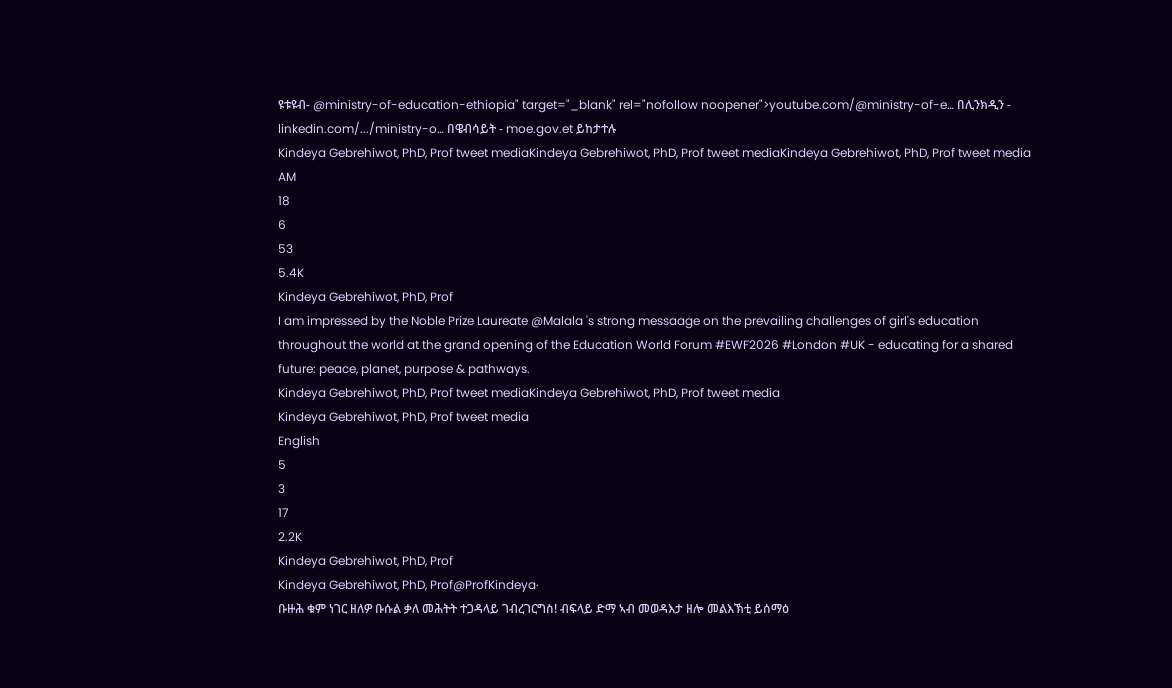ዩቱዩብ- @ministry-of-education-ethiopia" target="_blank" rel="nofollow noopener">youtube.com/@ministry-of-e… በሊንክዲን - linkedin.com/.../ministry-o… በዌብሳይት - moe.gov.et ይከታተሉ
Kindeya Gebrehiwot, PhD, Prof tweet mediaKindeya Gebrehiwot, PhD, Prof tweet mediaKindeya Gebrehiwot, PhD, Prof tweet media
AM
18
6
53
5.4K
Kindeya Gebrehiwot, PhD, Prof
I am impressed by the Noble Prize Laureate @Malala 's strong messaage on the prevailing challenges of girl's education throughout the world at the grand opening of the Education World Forum #EWF2026 #London #UK - educating for a shared future: peace, planet, purpose & pathways.
Kindeya Gebrehiwot, PhD, Prof tweet mediaKindeya Gebrehiwot, PhD, Prof tweet media
Kindeya Gebrehiwot, PhD, Prof tweet media
English
5
3
17
2.2K
Kindeya Gebrehiwot, PhD, Prof
Kindeya Gebrehiwot, PhD, Prof@ProfKindeya·
ቡዙሕ ቁም ነገር ዘለዎ ቡሱል ቃለ መሕትት ተጋዳላይ ገብረገርግስ! ብፍላይ ድማ ኣብ መወዳእታ ዘሎ መልእኽቲ ይሰማዕ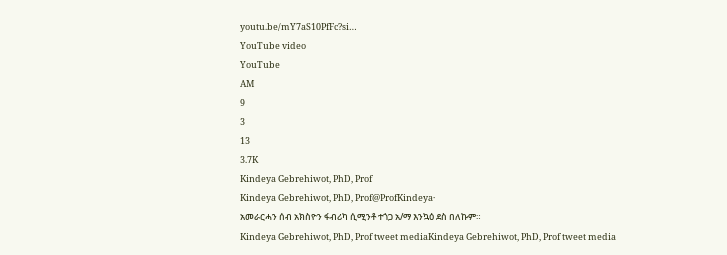youtu.be/mY7aS10PfFc?si…
YouTube video
YouTube
AM
9
3
13
3.7K
Kindeya Gebrehiwot, PhD, Prof
Kindeya Gebrehiwot, PhD, Prof@ProfKindeya·
አመራርሓን ሰብ አክስዮን ፋብሪካ ሲሚንቶ ተጎጋ አ/ማ እንኳዕ ደስ በለኩም።
Kindeya Gebrehiwot, PhD, Prof tweet mediaKindeya Gebrehiwot, PhD, Prof tweet media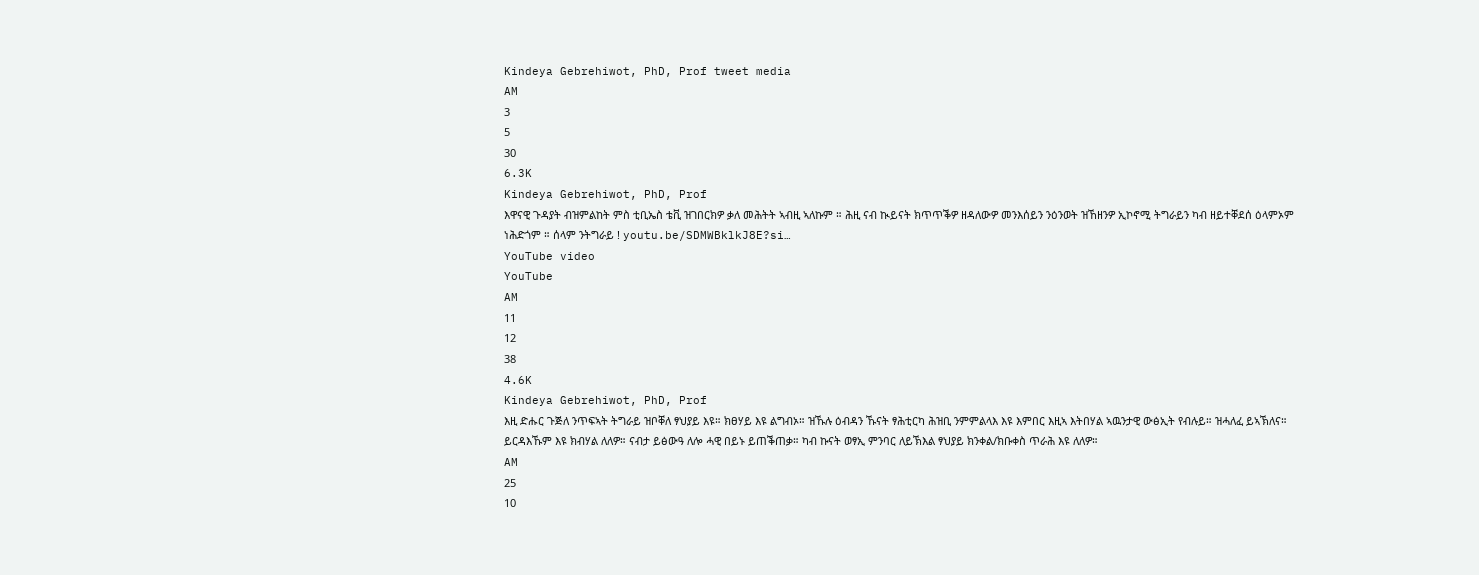Kindeya Gebrehiwot, PhD, Prof tweet media
AM
3
5
30
6.3K
Kindeya Gebrehiwot, PhD, Prof
እዋናዊ ጉዳያት ብዝምልከት ምስ ቲቢኤስ ቴቪ ዝገበርክዎ ቃለ መሕትት ኣብዚ ኣለኩም ። ሕዚ ናብ ኲይናት ክጥጥቕዎ ዘዳለውዎ መንእሰይን ንዕንወት ዝኸዘንዎ ኢኮኖሚ ትግራይን ካብ ዘይተቐደሰ ዕላምኦም ነሕድጎም ። ሰላም ንትግራይ ! youtu.be/SDMWBklkJ8E?si…
YouTube video
YouTube
AM
11
12
38
4.6K
Kindeya Gebrehiwot, PhD, Prof
እዚ ድሑር ጉጅለ ንጥፍኣት ትግራይ ዝቦቐለ ፃህያይ እዩ። ክፀሃይ እዩ ልግብኦ። ዝኹሉ ዕብዳን ኹናት ፃሕቲርካ ሕዝቢ ንምምልላእ እዩ እምበር እዚኣ እትበሃል ኣዉንታዊ ውፅኢት የብሉይ። ዝሓለፈ ይኣኽለና። ይርዳእኹም እዩ ክብሃል ለለዎ። ናብታ ይፅውዓ ለሎ ሓዊ በይኑ ይጠቕጠቃ። ካብ ኩናት ወፃኢ ምንባር ለይኽእል ፃህያይ ክንቀል/ክቡቀስ ጥራሕ እዩ ለለዎ።
AM
25
10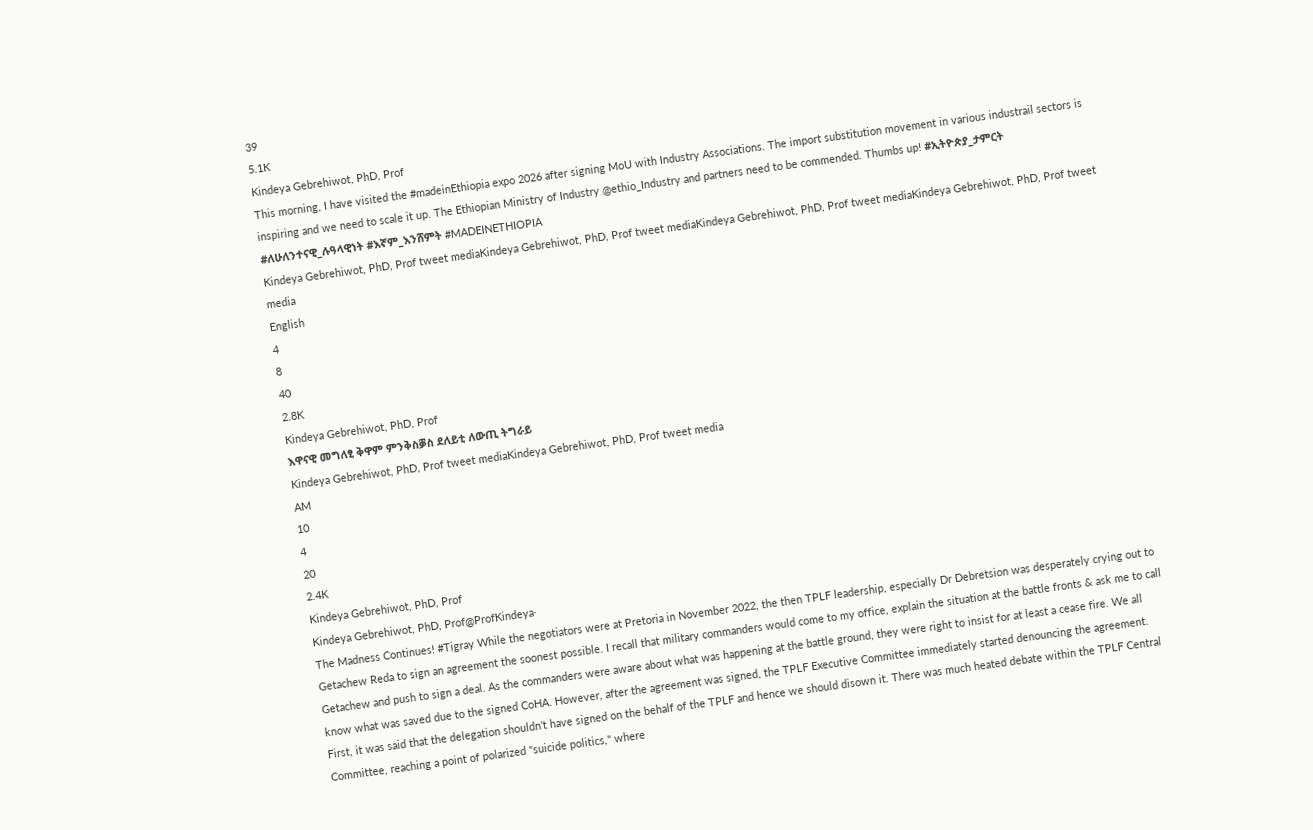39
5.1K
Kindeya Gebrehiwot, PhD, Prof
This morning, I have visited the #madeinEthiopia expo 2026 after signing MoU with Industry Associations. The import substitution movement in various industrail sectors is inspiring and we need to scale it up. The Ethiopian Ministry of Industry @ethio_Industry and partners need to be commended. Thumbs up! #ኢትዮጵያ_ታምርት #ለሁለንተናዊ_ሉዓላዊነት #እኛም_እንሸምት #MADEINETHIOPIA
Kindeya Gebrehiwot, PhD, Prof tweet mediaKindeya Gebrehiwot, PhD, Prof tweet mediaKindeya Gebrehiwot, PhD, Prof tweet mediaKindeya Gebrehiwot, PhD, Prof tweet media
English
4
8
40
2.8K
Kindeya Gebrehiwot, PhD, Prof
እዋናዊ መግለፂ ቅዋም ምንቅስቓስ ደለይቲ ለውጢ ትግራይ
Kindeya Gebrehiwot, PhD, Prof tweet mediaKindeya Gebrehiwot, PhD, Prof tweet media
AM
10
4
20
2.4K
Kindeya Gebrehiwot, PhD, Prof
Kindeya Gebrehiwot, PhD, Prof@ProfKindeya·
The Madness Continues! #Tigray While the negotiators were at Pretoria in November 2022, the then TPLF leadership, especially Dr Debretsion was desperately crying out to Getachew Reda to sign an agreement the soonest possible. I recall that military commanders would come to my office, explain the situation at the battle fronts & ask me to call Getachew and push to sign a deal. As the commanders were aware about what was happening at the battle ground, they were right to insist for at least a cease fire. We all know what was saved due to the signed CoHA. However, after the agreement was signed, the TPLF Executive Committee immediately started denouncing the agreement. First, it was said that the delegation shouldn’t have signed on the behalf of the TPLF and hence we should disown it. There was much heated debate within the TPLF Central Committee, reaching a point of polarized "suicide politics," where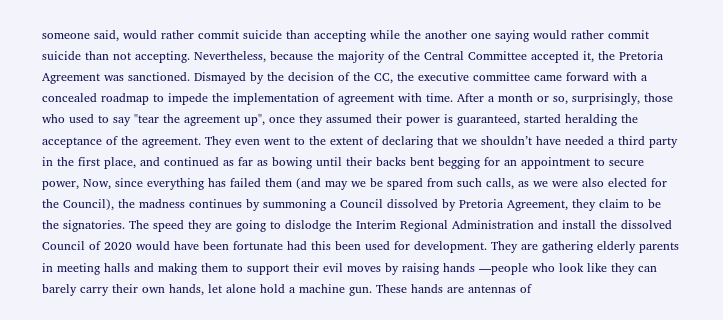someone said, would rather commit suicide than accepting while the another one saying would rather commit suicide than not accepting. Nevertheless, because the majority of the Central Committee accepted it, the Pretoria Agreement was sanctioned. Dismayed by the decision of the CC, the executive committee came forward with a concealed roadmap to impede the implementation of agreement with time. After a month or so, surprisingly, those who used to say "tear the agreement up", once they assumed their power is guaranteed, started heralding the acceptance of the agreement. They even went to the extent of declaring that we shouldn’t have needed a third party in the first place, and continued as far as bowing until their backs bent begging for an appointment to secure power, Now, since everything has failed them (and may we be spared from such calls, as we were also elected for the Council), the madness continues by summoning a Council dissolved by Pretoria Agreement, they claim to be the signatories. The speed they are going to dislodge the Interim Regional Administration and install the dissolved Council of 2020 would have been fortunate had this been used for development. They are gathering elderly parents in meeting halls and making them to support their evil moves by raising hands —people who look like they can barely carry their own hands, let alone hold a machine gun. These hands are antennas of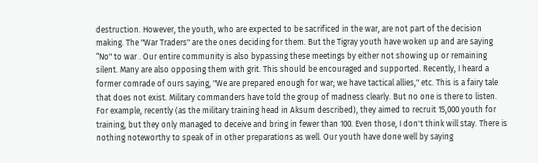destruction. However, the youth, who are expected to be sacrificed in the war, are not part of the decision making. The "War Traders" are the ones deciding for them. But the Tigray youth have woken up and are saying “No" to war . Our entire community is also bypassing these meetings by either not showing up or remaining silent. Many are also opposing them with grit. This should be encouraged and supported. Recently, I heard a former comrade of ours saying, "We are prepared enough for war; we have tactical allies," etc. This is a fairy tale that does not exist. Military commanders have told the group of madness clearly. But no one is there to listen. For example, recently (as the military training head in Aksum described), they aimed to recruit 15,000 youth for training, but they only managed to deceive and bring in fewer than 100. Even those, I don't think will stay. There is nothing noteworthy to speak of in other preparations as well. Our youth have done well by saying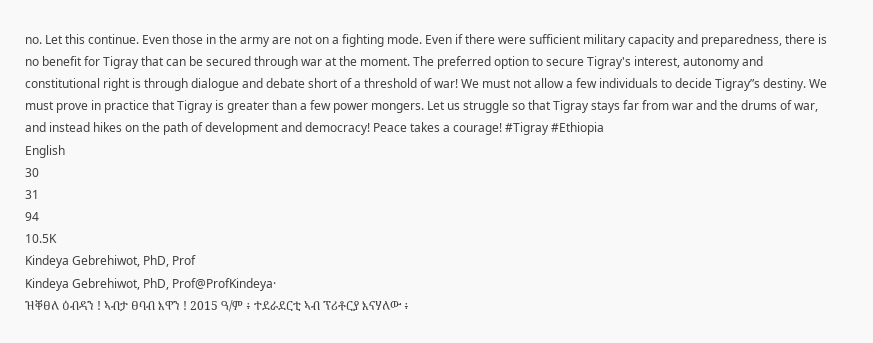no. Let this continue. Even those in the army are not on a fighting mode. Even if there were sufficient military capacity and preparedness, there is no benefit for Tigray that can be secured through war at the moment. The preferred option to secure Tigray's interest, autonomy and constitutional right is through dialogue and debate short of a threshold of war! We must not allow a few individuals to decide Tigray”s destiny. We must prove in practice that Tigray is greater than a few power mongers. Let us struggle so that Tigray stays far from war and the drums of war, and instead hikes on the path of development and democracy! Peace takes a courage! #Tigray #Ethiopia
English
30
31
94
10.5K
Kindeya Gebrehiwot, PhD, Prof
Kindeya Gebrehiwot, PhD, Prof@ProfKindeya·
ዝቐፀለ ዕብዳን ! ኣብታ ፀባብ እዋን ! 2015 ዓ/ም ፥ ተደራደርቲ ኣብ ፕሪቶርያ እናሃለው ፥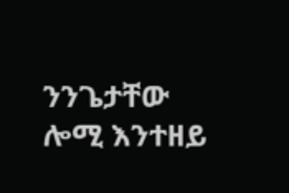ንንጌታቸው ሎሚ እንተዘይ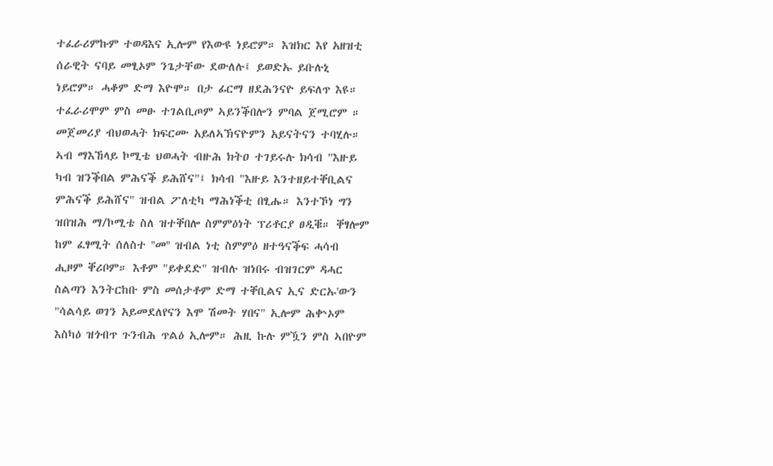ተፈራሪምኩም ተወዳእና ኢሎም የእውዩ ነይሮም። እዝክር እየ አዘዝቲ ሰራዊት ናባይ መፂኦም ንጌታቸው ደውለሉ፤ ይወድኡ ይቡሉኒ ነይሮም። ሓቆም ድማ እዮሞ። በታ ፊርማ ዘደሕንናዮ ይፍለጥ እዩ። ተፈራሪሞም ምስ መፁ ተገልቢጦም ኣይንቕበሎን ምባል ጀሚሮም ። መጀመሪያ ብህወሓት ክፍርሙ አይለኣኽናዮምን አይናትናን ተባሂሉ። ኣብ ማእኸላይ ኮሚቴ ህወሓት ብዙሕ ክትዐ ተገይሩሉ ክሳብ "እዙይ ካብ ዝንቕበል ምሕናቕ ይሕሸና"፤ ክሳብ "እዙይ እንተዘይተቐቢልና ምሕናቕ ይሕሸና" ዝብል ፖለቲካ ማሕነቕቲ በፂሑ። እንተኾነ ግን ዝበዝሕ ማ/ኮሚቴ ስለ ዝተቐበሎ ስምምዕነት ፕሪቶርያ ፀዲቑ። ቐፃሎም ከም ፈፃሚት ሰለስተ ''መ'' ዝብል ነቲ ስምምዕ ዘተዓናቕፍ ሓሳብ ሒዞም ቐሪቦም። እቶም "ይቀደድ" ዝብሉ ዝነበሩ ብዝገርም ዳሓር ስልጣን እንትርከቡ ምስ መሰታቶም ድማ ተቐቢልና ኢና ድርኡ'ውን "ሳልሳይ ወገን አይመደለየናን እሞ ሽመት ሃበና" ኢሎም ሕቍኦም እስካዕ ዝጎብጥ ጉንብሕ ጥልዕ ኢሎም። ሕዚ ኩሉ ምዃን ምስ ኣበዮም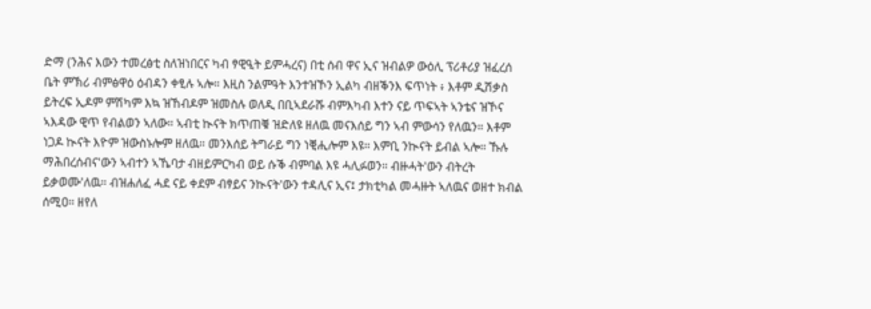ድማ (ንሕና እውን ተመረፅቲ ስለዝነበርና ካብ ፃዊዒት ይምሓረና) በቲ ሰብ ዋና ኢና ዝብልዎ ውዕሊ ፕሪቶሪያ ዝፈረሰ ቤት ምኽሪ ብምፅዋዕ ዕብዳን ቀፂሉ ኣሎ። እዚስ ንልምዓት እንተዝኾን ኢልካ ብዘቕንእ ፍጥነት ፥ እቶም ዲሽቃስ ይትረፍ ኢዶም ምሽካም እኳ ዝኸብዶም ዝመስሉ ወለዲ በቢኣደራሹ ብምእካብ እተን ናይ ጥፍኣት ኣንቴና ዝኾና ኣእዳው ዊጥ የብልወን ኣለው። ኣብቲ ኲናት ክጥጠቑ ዝድለዩ ዘለዉ መናእሰይ ግን ኣብ ምውሳን የለዉን። እቶም ነጋዶ ኲናት እዮም ዝውስኑሎም ዘለዉ። መንእሰይ ትግራይ ግን ነቒሒሎም እዩ። እምቢ ንኲናት ይብል ኣሎ። ኹሉ ማሕበረሰብና'ውን ኣብተን ኣኼባታ ብዘይምርካብ ወይ ሱቕ ብምባል እዩ ሓሊፉወን። ብዙሓት'ውን ብትረት ይቃወሙ'ለዉ። ብዝሐለፈ ሓደ ናይ ቀደም ብፃይና ንኲናት'ውን ተዳሊና ኢና፤ ታክቲካል መሓዙት ኣለዉና ወዘተ ክብል ሰሚዐ። ዘየለ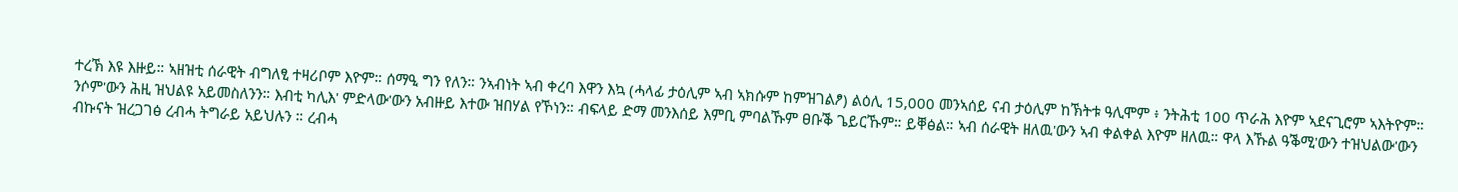ተረኽ እዩ እዙይ። ኣዘዝቲ ሰራዊት ብግለፂ ተዛሪቦም እዮም። ሰማዒ ግን የለን። ንኣብነት ኣብ ቀረባ እዋን እኳ (ሓላፊ ታዕሊም ኣብ ኣክሱም ከምዝገልፆ) ልዕሊ 15,000 መንኣሰይ ናብ ታዕሊም ከኽትቱ ዓሊሞም ፥ ንትሕቲ 100 ጥራሕ እዮም ኣደናጊሮም ኣእትዮም። ንሶም'ውን ሕዚ ዝህልዩ አይመስለንን። እብቲ ካሊእ' ምድላው'ውን አብዙይ እተው ዝበሃል የኾነን። ብፍላይ ድማ መንእሰይ እምቢ ምባልኹም ፀቡቕ ጌይርኹም። ይቐፅል። ኣብ ሰራዊት ዘለዉ'ውን ኣብ ቀልቀል እዮም ዘለዉ። ዋላ እኹል ዓቕሚ'ውን ተዝህልው'ውን ብኩናት ዝረጋገፅ ረብሓ ትግራይ አይህሉን ። ረብሓ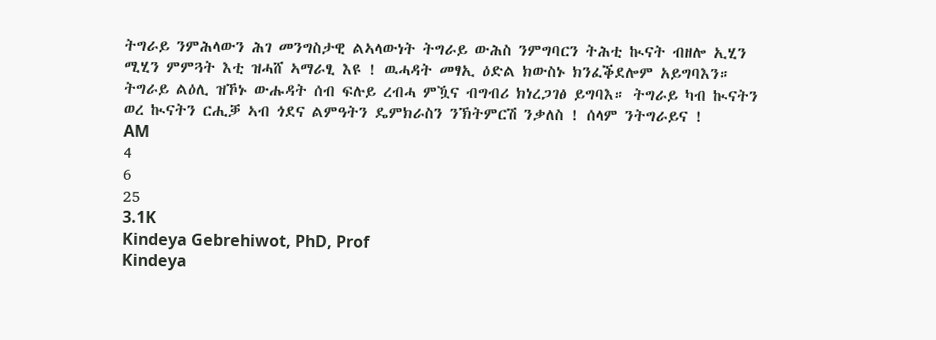ትግራይ ንምሕላውን ሕገ መንግስታዊ ልኣላውነት ትግራይ ውሕስ ንምግባርን ትሕቲ ኲናት ብዘሎ ኢሂን ሚሂን ምምጓት እቲ ዝሓሸ ኣማራፂ እዩ ! ዉሓዳት መፃኢ ዕድል ክውስኑ ክንፈቕደሎም አይግባእን። ትግራይ ልዕሊ ዝኾኑ ውሑዳት ሰብ ፍሉይ ረብሓ ምዃና ብግብሪ ክነረጋገፅ ይግባእ። ትግራይ ካብ ኲናትን ወረ ኲናትን ርሒቓ ኣብ ጎደና ልምዓትን ዴምክራስን ንኽትምርሽ ንቃለስ ! ሰላም ንትግራይና !
AM
4
6
25
3.1K
Kindeya Gebrehiwot, PhD, Prof
Kindeya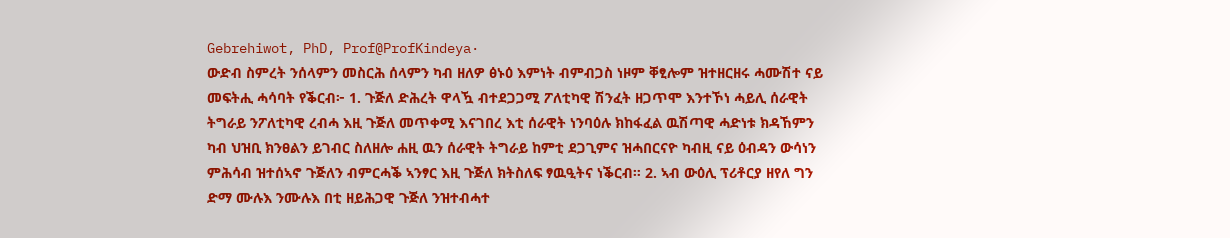Gebrehiwot, PhD, Prof@ProfKindeya·
ውድብ ስምረት ንሰላምን መስርሕ ሰላምን ካብ ዘለዎ ፅኑዕ እምነት ብምብጋስ ነዞም ቐፂሎም ዝተዘርዘሩ ሓሙሽተ ናይ መፍትሒ ሓሳባት የቕርብ፦ 1. ጉጅለ ድሕረት ዋላዃ ብተደጋጋሚ ፖለቲካዊ ሽንፈት ዘጋጥሞ እንተኾነ ሓይሊ ሰራዊት ትግራይ ንፖለቲካዊ ረብሓ እዚ ጉጅለ መጥቀሚ እናገበረ እቲ ሰራዊት ነንባዕሉ ክከፋፈል ዉሽጣዊ ሓድነቱ ክዳኸምን ካብ ህዝቢ ክንፀልን ይገብር ስለዘሎ ሐዚ ዉን ሰራዊት ትግራይ ከምቲ ደጋጊምና ዝሓበርናዮ ካብዚ ናይ ዕብዳን ውሳነን ምሕሳብ ዝተሰኣኖ ጉጅለን ብምርሓቕ ኣንፃር እዚ ጉጅለ ክትስለፍ ፃዉዒትና ነቕርብ። 2. ኣብ ውዕሊ ፕሪቶርያ ዘየለ ግን ድማ ሙሉእ ንሙሉእ በቲ ዘይሕጋዊ ጉጅለ ንዝተብሓተ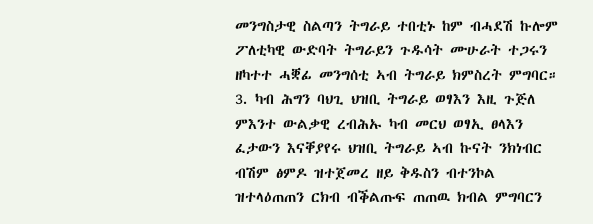መንግስታዊ ስልጣን ትግራይ ተበቲኑ ከም ብሓደሽ ኩሎም ፖለቲካዊ ውድባት ትግራይን ጉዱሳት ሙሁራት ተጋሩን ዘካተተ ሓቛፊ መንግሰቲ ኣብ ትግራይ ክምስረት ምግባር። 3. ካብ ሕግን ባህጊ ህዝቢ ትግራይ ወፃእን እዚ ጉጅለ ምእንተ ውልቃዊ ረብሕኡ ካብ መርህ ወፃኢ ፀላእን ፈታውን እናቐያየሩ ህዝቢ ትግራይ ኣብ ኩናት ንክነብር ብሽም ፅምዶ ዝተጀመረ ዘይ ቅዱስን ብተንኮል ዝተላዕጠጠን ርክብ ብቕልጡፍ ጠጠዉ ክብል ምግባርን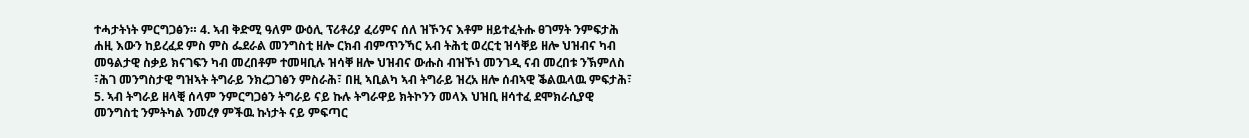ተሓታትነት ምርግጋፅን። 4. ኣብ ቅድሚ ዓለም ውዕሊ ፕሪቶሪያ ፈሪምና ሰለ ዝኾንና እቶም ዘይተፈትሑ ፀገማት ንምፍታሕ ሐዚ እውን ከይረፈደ ምስ ምስ ፌደራል መንግስቲ ዘሎ ርክብ ብምጥንኻር አብ ትሕቲ ወረርቲ ዝሳቐይ ዘሎ ህዝብና ካብ መዓልታዊ ስቃይ ክናገፍን ካብ መረበቶም ተመዛቢሉ ዝሳቐ ዘሎ ህዝብና ውሑስ ብዝኾነ መንገዲ ናብ መረበቱ ንኽምለስ ፣ሕገ መንግስታዊ ግዝኣት ትግራይ ንክረጋገፅን ምስራሕ፣ በዚ ኣቢልካ ኣብ ትግራይ ዝረአ ዘሎ ሰብኣዊ ቕልዉላዉ ምፍታሕ፣ 5. ኣብ ትግራይ ዘላቒ ሰላም ንምርግጋፅን ትግራይ ናይ ኩሉ ትግራዋይ ክትኮንን መላእ ህዝቢ ዘሳተፈ ደሞክራሲያዊ መንግስቲ ንምትካል ንመረፃ ምችዉ ኩነታት ናይ ምፍጣር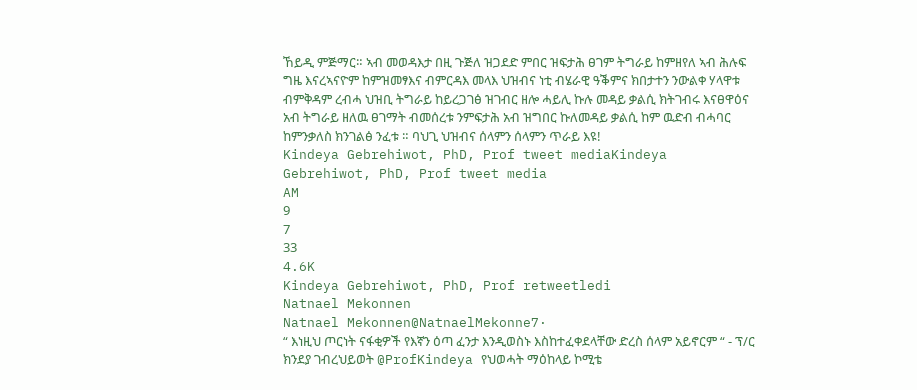ኸይዲ ምጅማር። ኣብ መወዳእታ በዚ ጉጅለ ዝጋደድ ምበር ዝፍታሕ ፀገም ትግራይ ከምዘየለ ኣብ ሕሉፍ ግዜ እናረኣናዮም ከምዝመፃእና ብምርዳእ መላእ ህዝብና ነቲ ብሄራዊ ዓቕምና ክበታተን ንውልቀ ሃላዋቱ ብምቅዳም ረብሓ ህዝቢ ትግራይ ከይረጋገፅ ዝገብር ዘሎ ሓይሊ ኩሉ መዳይ ቃልሲ ክትገብሩ እናፀዋዕና አብ ትግራይ ዘለዉ ፀገማት ብመሰረቱ ንምፍታሕ አብ ዝግበር ኩለመዳይ ቃልሲ ከም ዉድብ ብሓባር ከምንቃለስ ክንገልፅ ንፈቱ ። ባህጊ ህዝብና ሰላምን ሰላምን ጥራይ እዩ!
Kindeya Gebrehiwot, PhD, Prof tweet mediaKindeya Gebrehiwot, PhD, Prof tweet media
AM
9
7
33
4.6K
Kindeya Gebrehiwot, PhD, Prof retweetledi
Natnael Mekonnen
Natnael Mekonnen@NatnaelMekonne7·
“ እነዚህ ጦርነት ናፋቂዎች የእኛን ዕጣ ፈንታ እንዲወስኑ እስከተፈቀደላቸው ድረስ ሰላም አይኖርም “ - ፕ/ር ክንደያ ገብረህይወት @ProfKindeya የህወሓት ማዕከላይ ኮሚቴ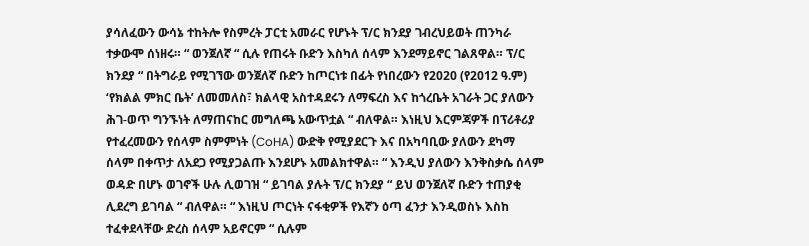ያሳለፈውን ውሳኔ ተከትሎ የስምረት ፓርቲ አመራር የሆኑት ፕ/ር ክንደያ ገብረህይወት ጠንካራ ተቃውሞ ሰነዘሩ። “ ወንጀለኛ “ ሲሉ የጠሩት ቡድን እስካለ ሰላም እንደማይኖር ገልጸዋል። ፕ/ር ክንደያ “ በትግራይ የሚገኘው ወንጀለኛ ቡድን ከጦርነቱ በፊት የነበረውን የ2020 (የ2012 ዓ.ም) ‘የክልል ምክር ቤት’ ለመመለስ፣ ክልላዊ አስተዳደሩን ለማፍረስ እና ከጎረቤት አገራት ጋር ያለውን ሕገ-ወጥ ግንኙነት ለማጠናከር መግለጫ አውጥቷል “ ብለዋል። እነዚህ እርምጃዎች በፕሪቶሪያ የተፈረመውን የሰላም ስምምነት (CoHA) ውድቅ የሚያደርጉ እና በአካባቢው ያለውን ደካማ ሰላም በቀጥታ ለአደጋ የሚያጋልጡ እንደሆኑ አመልክተዋል። “ እንዲህ ያለውን እንቅስቃሴ ሰላም ወዳድ በሆኑ ወገኖች ሁሉ ሊወገዝ “ ይገባል ያሉት ፕ/ር ክንደያ “ ይህ ወንጀለኛ ቡድን ተጠያቂ ሊደረግ ይገባል “ ብለዋል። “ እነዚህ ጦርነት ናፋቂዎች የእኛን ዕጣ ፈንታ እንዲወስኑ እስከ ተፈቀደላቸው ድረስ ሰላም አይኖርም “ ሲሉም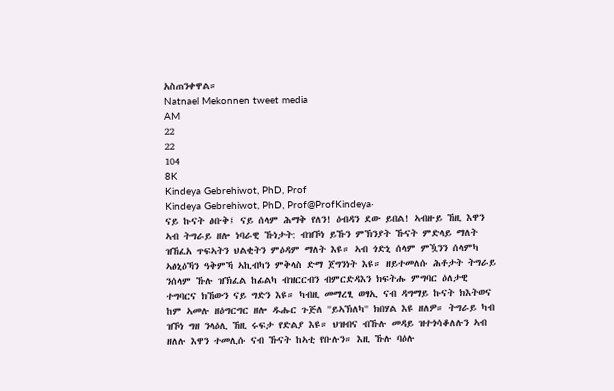አስጠንቀዋል።
Natnael Mekonnen tweet media
AM
22
22
104
8K
Kindeya Gebrehiwot, PhD, Prof
Kindeya Gebrehiwot, PhD, Prof@ProfKindeya·
ናይ ኩናት ፅቡቅ፤ ናይ ሰላም ሕማቅ የለን! ዕብዳን ደው ይበል! ኣብዙይ ኸዚ እዋን ኣብ ትግራይ ዘሎ ነባራዊ ኹነታት: ብዝኾነ ይኹን ምኽንያት ኹናት ምድላይ ማለት ዝኸፈአ ጥፍኣትን ህልቂትን ምዕዳም ማለት እዩ። ኣብ ጎድኒ ሰላም ምዃንን ሰላምካ ኣፅኒዕኻን ዓቅምኻ ኣኪብካን ምቅላስ ድማ ጀግንነት እዩ። ዘይተመለሱ ሕቶታት ትግራይ ንሰላም ኹሉ ዝኽፈል ከፊልካ ብዝርርብን ብምርድዳእን ክፍትሑ ምግባር ዕለታዊ ተግባርና ክኸውን ናይ ግድን እዩ። ካብዚ መማረፂ ወፃኢ ናብ ዳግማይ ኩናት ክእትወና ከም ኣመሉ ዘዕግርግር ዘሎ ዱሑር ጉጅለ ''ይኣኽለካ'' ክበሃል እዩ ዘለዎ። ትግራይ ካብ ዝኾነ ግዘ ንላዕሊ ኸዚ ሩፍታ የድልያ እዩ። ህዝብና ብኹሉ መዳይ ዝተጎሳቆለሉን ኣብ ዘለሉ እዋን ተመሊሱ ናብ ኹናት ከኣቲ የቡሉን። እዚ ኹሉ ባዕሉ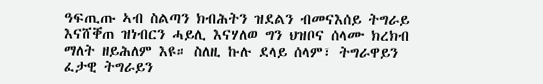ዓፍጢጡ ኣብ ስልጣን ክብሕትን ዝደልን ብመናእሰይ ትግራይ እናሸቐጠ ዝነብርን ሓይሊ እናሃለወ ግን ህዝቦና ሰላሙ ክረክብ ማለት ዘይሕለም እዩ። ስለዚ ኩሉ ደላይ ሰላም፣ ትግራዋይን ፈታዊ ትግራይን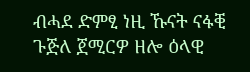ብሓደ ድምፂ ነዚ ኹናት ናፋቒ ጉጅለ ጀሚርዎ ዘሎ ዕላዊ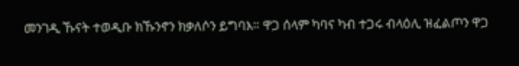መንገዲ ኹናት ተወዲቡ ክኹንኖን ክቃለሶን ይግባእ። ዋጋ ሰላም ካባና ካብ ተጋሩ ብላዕሊ ዝፈልጦን ዋጋ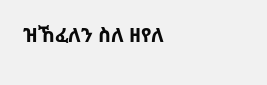ዝኸፈለን ስለ ዘየለ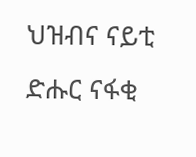ህዝብና ናይቲ ድሑር ናፋቂ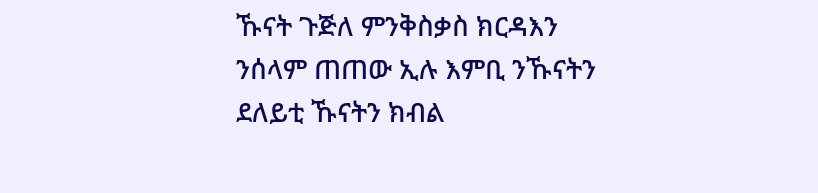ኹናት ጉጅለ ምንቅስቃስ ክርዳእን ንሰላም ጠጠው ኢሉ እምቢ ንኹናትን ደለይቲ ኹናትን ክብል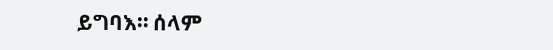ይግባእ። ሰላም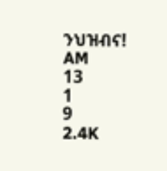ንህዝብና!
AM
13
1
9
2.4K